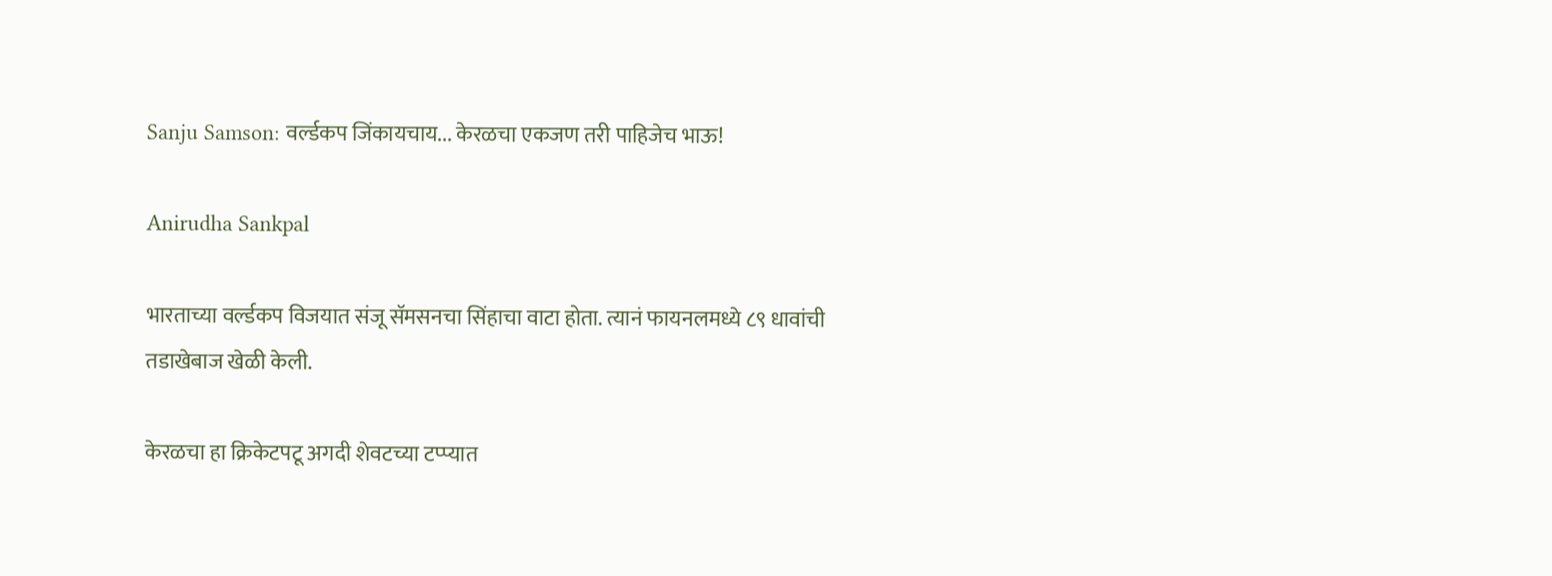Sanju Samson: वर्ल्डकप जिंकायचाय... केरळचा एकजण तरी पाहिजेच भाऊ!

Anirudha Sankpal

भारताच्या वर्ल्डकप विजयात संजू सॅमसनचा सिंहाचा वाटा होता. त्यानं फायनलमध्ये ८९ धावांची तडाखेबाज खेळी केली.

केरळचा हा क्रिकेटपटू अगदी शेवटच्या टप्प्यात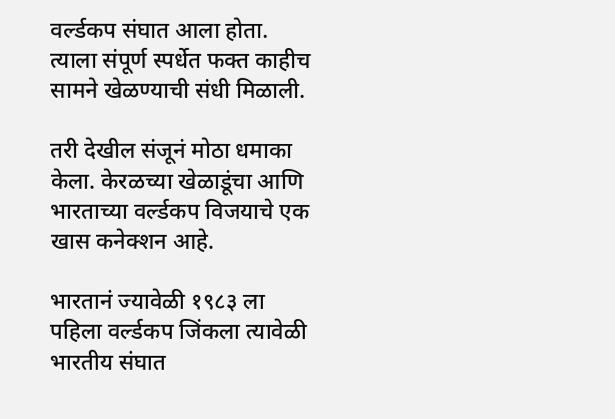वर्ल्डकप संघात आला होता. त्याला संपूर्ण स्पर्धेत फक्त काहीच सामने खेळण्याची संधी मिळाली.

तरी देखील संजूनं मोठा धमाका केला. केरळच्या खेळाडूंचा आणि भारताच्या वर्ल्डकप विजयाचे एक खास कनेक्शन आहे.

भारतानं ज्यावेळी १९८३ ला पहिला वर्ल्डकप जिंकला त्यावेळी भारतीय संघात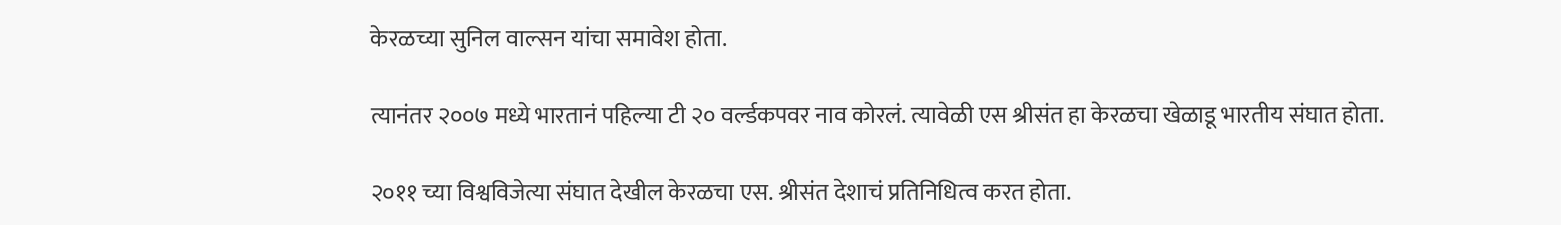केरळच्या सुनिल वाल्सन यांचा समावेश होता.

त्यानंतर २००७ मध्ये भारतानं पहिल्या टी २० वर्ल्डकपवर नाव कोरलं. त्यावेळी एस श्रीसंत हा केरळचा खेळाडू भारतीय संघात होता.

२०११ च्या विश्वविजेत्या संघात देखील केरळचा एस. श्रीसंत देशाचं प्रतिनिधित्व करत होता.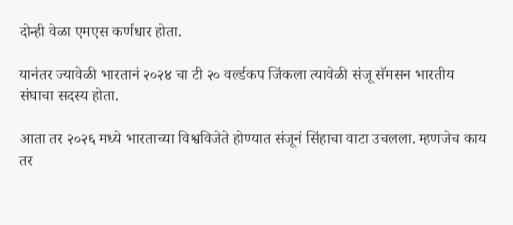दोन्ही वेळा एमएस कर्णधार होता.

यानंतर ज्यावेळी भारतानं २०२४ चा टी २० वर्ल्डकप जिंकला त्यावेळी संजू सॅमसन भारतीय संघाचा सदस्य होता.

आता तर २०२६ मध्ये भारताच्या विश्वविजेते होण्यात संजूनं सिंहाचा वाटा उचलला. म्हणजेच काय तर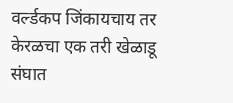वर्ल्डकप जिंकायचाय तर केरळचा एक तरी खेळाडू संघात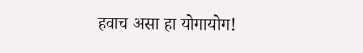हवाच असा हा योगायोग!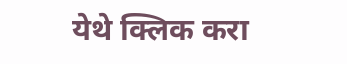येथे क्लिक करा